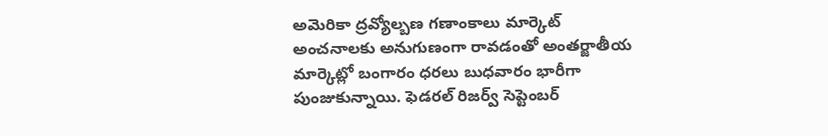అమెరికా ద్రవ్యోల్బణ గణాంకాలు మార్కెట్ అంచనాలకు అనుగుణంగా రావడంతో అంతర్జాతీయ మార్కెట్లో బంగారం ధరలు బుధవారం భారీగా పుంజుకున్నాయి. ఫెడరల్ రిజర్వ్ సెప్టెంబర్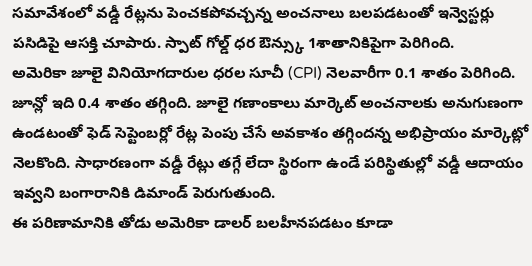సమావేశంలో వడ్డీ రేట్లను పెంచకపోవచ్చన్న అంచనాలు బలపడటంతో ఇన్వెస్టర్లు పసిడిపై ఆసక్తి చూపారు. స్పాట్ గోల్డ్ ధర ఔన్స్కు 1శాతానికిపైగా పెరిగింది.
అమెరికా జూలై వినియోగదారుల ధరల సూచీ (CPI) నెలవారీగా 0.1 శాతం పెరిగింది. జూన్లో ఇది 0.4 శాతం తగ్గింది. జూలై గణాంకాలు మార్కెట్ అంచనాలకు అనుగుణంగా ఉండటంతో ఫెడ్ సెప్టెంబర్లో రేట్ల పెంపు చేసే అవకాశం తగ్గిందన్న అభిప్రాయం మార్కెట్లో నెలకొంది. సాధారణంగా వడ్డీ రేట్లు తగ్గే లేదా స్థిరంగా ఉండే పరిస్థితుల్లో వడ్డీ ఆదాయం ఇవ్వని బంగారానికి డిమాండ్ పెరుగుతుంది.
ఈ పరిణామానికి తోడు అమెరికా డాలర్ బలహీనపడటం కూడా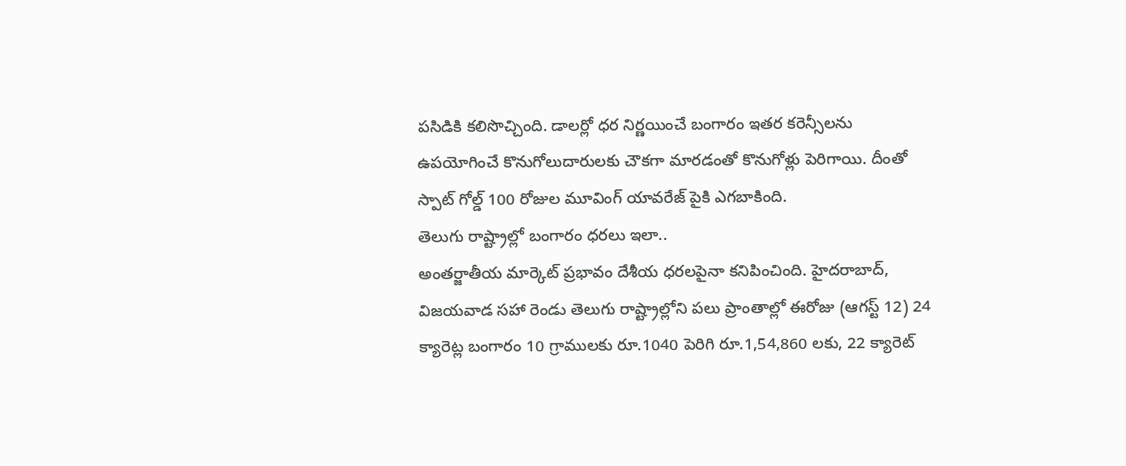పసిడికి కలిసొచ్చింది. డాలర్లో ధర నిర్ణయించే బంగారం ఇతర కరెన్సీలను ఉపయోగించే కొనుగోలుదారులకు చౌకగా మారడంతో కొనుగోళ్లు పెరిగాయి. దీంతో స్పాట్ గోల్డ్ 100 రోజుల మూవింగ్ యావరేజ్ పైకి ఎగబాకింది.
తెలుగు రాష్ట్రాల్లో బంగారం ధరలు ఇలా..
అంతర్జాతీయ మార్కెట్ ప్రభావం దేశీయ ధరలపైనా కనిపించింది. హైదరాబాద్, విజయవాడ సహా రెండు తెలుగు రాష్ట్రాల్లోని పలు ప్రాంతాల్లో ఈరోజు (ఆగస్ట్ 12) 24 క్యారెట్ల బంగారం 10 గ్రాములకు రూ.1040 పెరిగి రూ.1,54,860 లకు, 22 క్యారెట్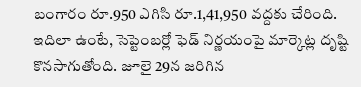బంగారం రూ.950 ఎగిసి రూ.1,41,950 వద్దకు చేరింది.
ఇదిలా ఉంటే, సెప్టెంబర్లో ఫెడ్ నిర్ణయంపై మార్కెట్ల దృష్టి కొనసాగుతోంది. జూలై 29న జరిగిన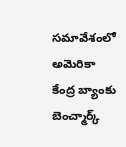సమావేశంలో అమెరికా కేంద్ర బ్యాంకు బెంచ్మార్క్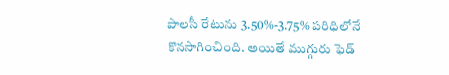పాలసీ రేటును 3.50%-3.75% పరిధిలోనే కొనసాగించింది. అయితే ముగ్గురు ఫెడ్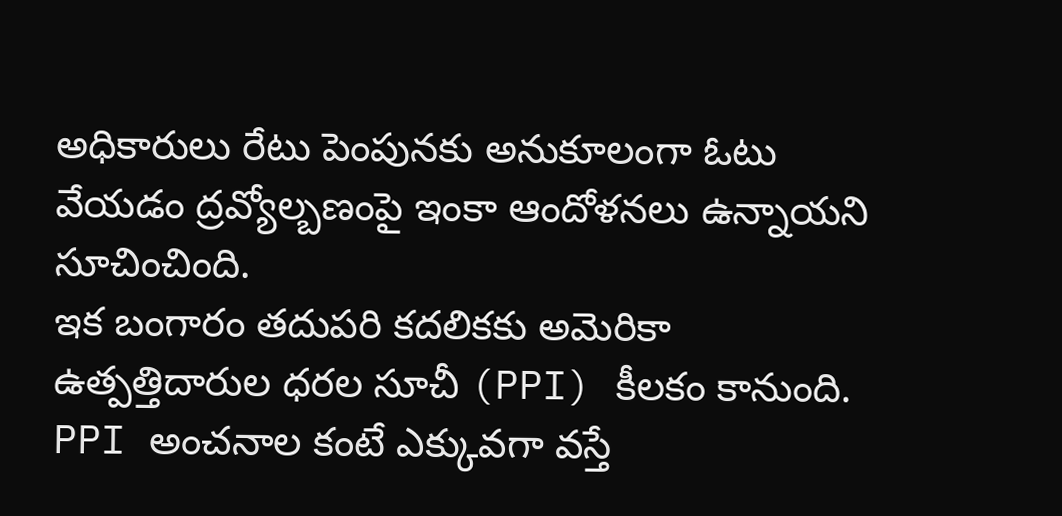అధికారులు రేటు పెంపునకు అనుకూలంగా ఓటు వేయడం ద్రవ్యోల్బణంపై ఇంకా ఆందోళనలు ఉన్నాయని సూచించింది.
ఇక బంగారం తదుపరి కదలికకు అమెరికా ఉత్పత్తిదారుల ధరల సూచీ (PPI) కీలకం కానుంది. PPI అంచనాల కంటే ఎక్కువగా వస్తే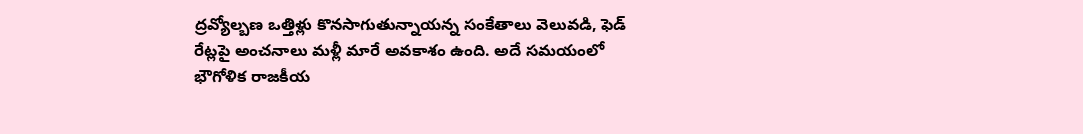ద్రవ్యోల్బణ ఒత్తిళ్లు కొనసాగుతున్నాయన్న సంకేతాలు వెలువడి, ఫెడ్ రేట్లపై అంచనాలు మళ్లీ మారే అవకాశం ఉంది. అదే సమయంలో భౌగోళిక రాజకీయ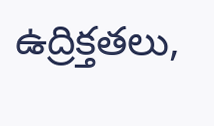ఉద్రిక్తతలు,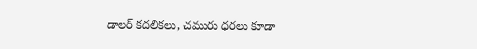డాలర్ కదలికలు, చమురు ధరలు కూడా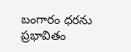బంగారం ధరను ప్రభావితం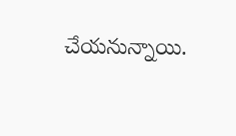చేయనున్నాయి.